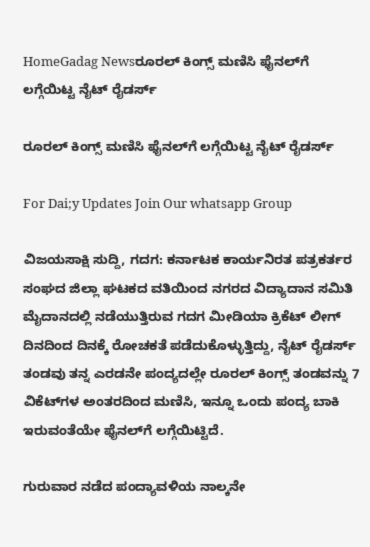HomeGadag Newsರೂರಲ್‌ ಕಿಂಗ್ಸ್‌ ಮಣಿಸಿ ಫೈನಲ್‌ಗೆ ಲಗ್ಗೆಯಿಟ್ಟ ನೈಟ್‌ ರೈಡರ್ಸ್‌

ರೂರಲ್‌ ಕಿಂಗ್ಸ್‌ ಮಣಿಸಿ ಫೈನಲ್‌ಗೆ ಲಗ್ಗೆಯಿಟ್ಟ ನೈಟ್‌ ರೈಡರ್ಸ್‌

For Dai;y Updates Join Our whatsapp Group

ವಿಜಯಸಾಕ್ಷಿ ಸುದ್ದಿ, ಗದಗ: ಕರ್ನಾಟಕ ಕಾರ್ಯನಿರತ ಪತ್ರಕರ್ತರ ಸಂಘದ ಜಿಲ್ಲಾ ಘಟಕದ ವತಿಯಿಂದ ನಗರದ ವಿದ್ಯಾದಾನ ಸಮಿತಿ ಮೈದಾನದಲ್ಲಿ ನಡೆಯುತ್ತಿರುವ ಗದಗ ಮೀಡಿಯಾ ಕ್ರಿಕೆಟ್‌ ಲೀಗ್‌ ದಿನದಿಂದ ದಿನಕ್ಕೆ ರೋಚಕತೆ ಪಡೆದುಕೊಳ್ಳುತ್ತಿದ್ದು, ನೈಟ್‌ ರೈಡರ್ಸ್‌ ತಂಡವು ತನ್ನ ಎರಡನೇ ಪಂದ್ಯದಲ್ಲೇ ರೂರಲ್‌ ಕಿಂಗ್ಸ್‌ ತಂಡವನ್ನು 7 ವಿಕೆಟ್‌ಗಳ ಅಂತರದಿಂದ ಮಣಿಸಿ, ಇನ್ನೂ ಒಂದು ಪಂದ್ಯ ಬಾಕಿ ಇರುವಂತೆಯೇ ಫೈನಲ್‌ಗೆ ಲಗ್ಗೆಯಿಟ್ಟಿದೆ.

ಗುರುವಾರ ನಡೆದ ಪಂದ್ಯಾವಳಿಯ ನಾಲ್ಕನೇ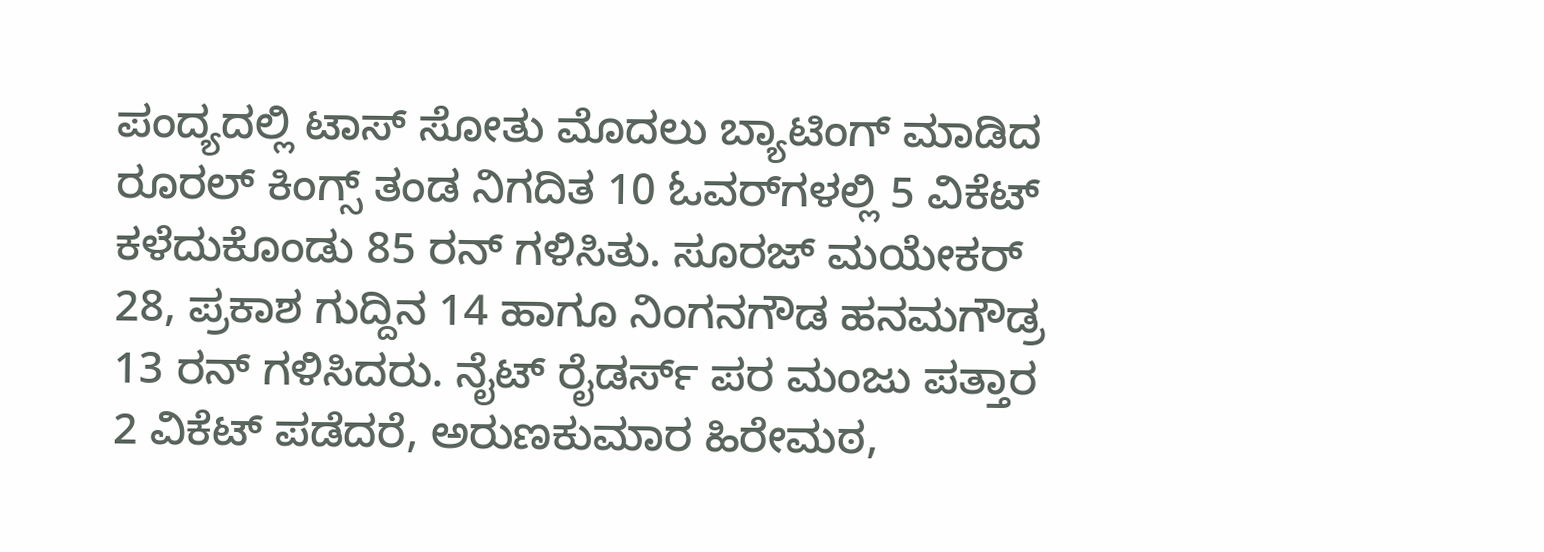ಪಂದ್ಯದಲ್ಲಿ ಟಾಸ್‌ ಸೋತು ಮೊದಲು ಬ್ಯಾಟಿಂಗ್‌ ಮಾಡಿದ ರೂರಲ್‌ ಕಿಂಗ್ಸ್‌ ತಂಡ ನಿಗದಿತ 10 ಓವರ್‌ಗಳಲ್ಲಿ 5 ವಿಕೆಟ್‌ ಕಳೆದುಕೊಂಡು 85 ರನ್‌ ಗಳಿಸಿತು. ಸೂರಜ್‌ ಮಯೇಕರ್‌ 28, ಪ್ರಕಾಶ ಗುದ್ದಿನ 14 ಹಾಗೂ ನಿಂಗನಗೌಡ ಹನಮಗೌಡ್ರ 13 ರನ್‌ ಗಳಿಸಿದರು. ನೈಟ್‌ ರೈಡರ್ಸ್‌ ಪರ ಮಂಜು ಪತ್ತಾರ 2 ವಿಕೆಟ್‌ ಪಡೆದರೆ, ಅರುಣಕುಮಾರ ಹಿರೇಮಠ,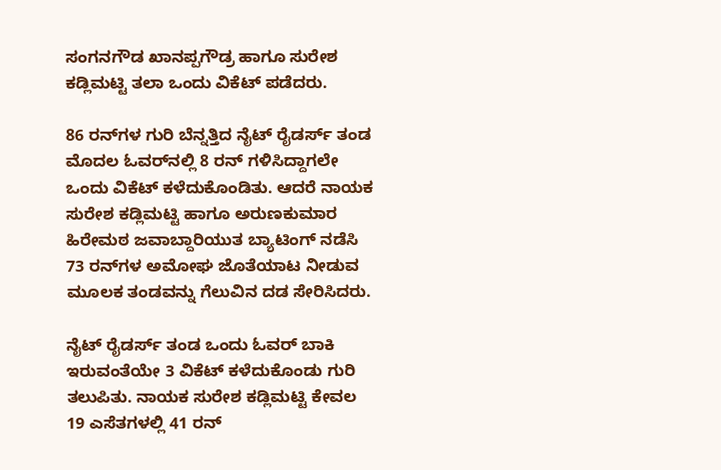ಸಂಗನಗೌಡ ಖಾನಪ್ಪಗೌಡ್ರ ಹಾಗೂ ಸುರೇಶ ಕಡ್ಲಿಮಟ್ಟಿ ತಲಾ ಒಂದು ವಿಕೆಟ್‌ ಪಡೆದರು.

86 ರನ್‌ಗಳ ಗುರಿ ಬೆನ್ನತ್ತಿದ ನೈಟ್‌ ರೈಡರ್ಸ್‌ ತಂಡ ಮೊದಲ ಓವರ್‌ನಲ್ಲಿ 8 ರನ್‌ ಗಳಿಸಿದ್ದಾಗಲೇ ಒಂದು ವಿಕೆಟ್‌ ಕಳೆದುಕೊಂಡಿತು. ಆದರೆ ನಾಯಕ ಸುರೇಶ ಕಡ್ಲಿಮಟ್ಟಿ ಹಾಗೂ ಅರುಣಕುಮಾರ ಹಿರೇಮಠ ಜವಾಬ್ದಾರಿಯುತ ಬ್ಯಾಟಿಂಗ್‌ ನಡೆಸಿ 73 ರನ್‌ಗಳ ಅಮೋಘ ಜೊತೆಯಾಟ ನೀಡುವ ಮೂಲಕ ತಂಡವನ್ನು ಗೆಲುವಿನ ದಡ ಸೇರಿಸಿದರು.

ನೈಟ್‌ ರೈಡರ್ಸ್‌ ತಂಡ ಒಂದು ಓವರ್‌ ಬಾಕಿ ಇರುವಂತೆಯೇ 3 ವಿಕೆಟ್‌ ಕಳೆದುಕೊಂಡು ಗುರಿ ತಲುಪಿತು. ನಾಯಕ ಸುರೇಶ ಕಡ್ಲಿಮಟ್ಟಿ ಕೇವಲ 19 ಎಸೆತಗಳಲ್ಲಿ 41 ರನ್‌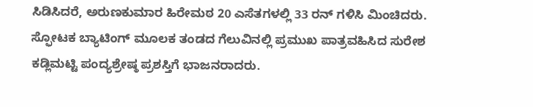ಸಿಡಿಸಿದರೆ, ಅರುಣಕುಮಾರ ಹಿರೇಮಠ 20 ಎಸೆತಗಳಲ್ಲಿ 33 ರನ್‌ ಗಳಿಸಿ ಮಿಂಚಿದರು. ಸ್ಫೋಟಕ ಬ್ಯಾಟಿಂಗ್‌ ಮೂಲಕ ತಂಡದ ಗೆಲುವಿನಲ್ಲಿ ಪ್ರಮುಖ ಪಾತ್ರವಹಿಸಿದ ಸುರೇಶ ಕಡ್ಲಿಮಟ್ಟಿ ಪಂದ್ಯಶ್ರೇಷ್ಠ ಪ್ರಶಸ್ತಿಗೆ ಭಾಜನರಾದರು.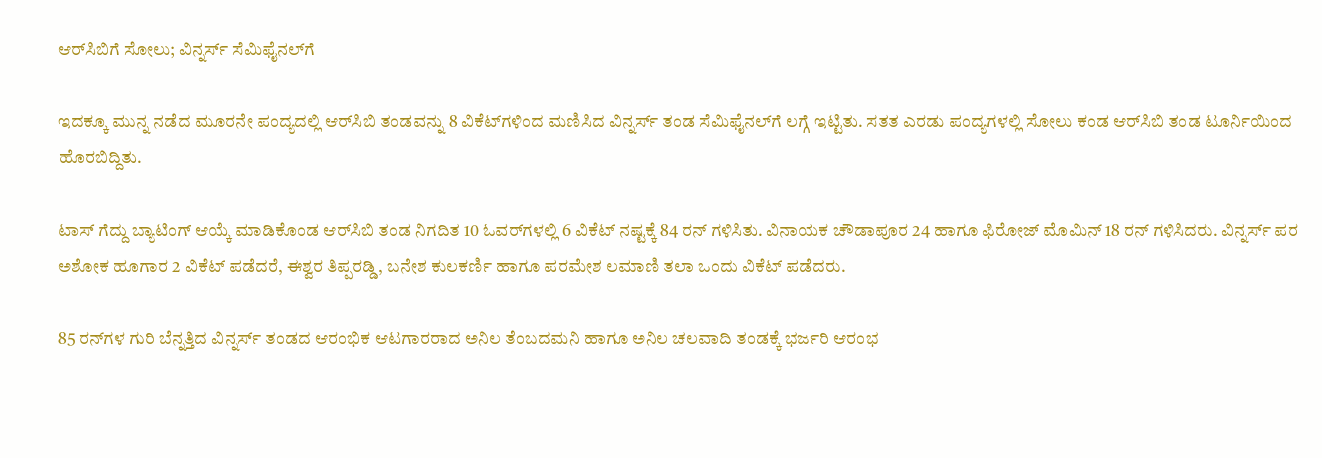ಆರ್‌ಸಿಬಿಗೆ ಸೋಲು; ವಿನ್ನರ್ಸ್‌ ಸೆಮಿಫೈನಲ್‌ಗೆ

ಇದಕ್ಕೂ ಮುನ್ನ ನಡೆದ ಮೂರನೇ ಪಂದ್ಯದಲ್ಲಿ ಆರ್‌ಸಿಬಿ ತಂಡವನ್ನು 8 ವಿಕೆಟ್‌ಗಳಿಂದ ಮಣಿಸಿದ ವಿನ್ನರ್ಸ್‌ ತಂಡ ಸೆಮಿಫೈನಲ್‌ಗೆ ಲಗ್ಗೆ ಇಟ್ಟಿತು. ಸತತ ಎರಡು ಪಂದ್ಯಗಳಲ್ಲಿ ಸೋಲು ಕಂಡ ಆರ್‌ಸಿಬಿ ತಂಡ ಟೂರ್ನಿಯಿಂದ ಹೊರಬಿದ್ದಿತು.

ಟಾಸ್‌ ಗೆದ್ದು ಬ್ಯಾಟಿಂಗ್‌ ಆಯ್ಕೆ ಮಾಡಿಕೊಂಡ ಆರ್‌ಸಿಬಿ ತಂಡ ನಿಗದಿತ 10 ಓವರ್‌ಗಳಲ್ಲಿ 6 ವಿಕೆಟ್‌ ನಷ್ಟಕ್ಕೆ 84 ರನ್‌ ಗಳಿಸಿತು. ವಿನಾಯಕ ಚೌಡಾಪೂರ 24 ಹಾಗೂ ಫಿರೋಜ್‌ ಮೊಮಿನ್‌ 18 ರನ್‌ ಗಳಿಸಿದರು. ವಿನ್ನರ್ಸ್‌ ಪರ ಅಶೋಕ ಹೂಗಾರ 2 ವಿಕೆಟ್‌ ಪಡೆದರೆ, ಈಶ್ವರ ತಿಪ್ಪರಡ್ಡಿ, ಬನೇಶ ಕುಲಕರ್ಣಿ ಹಾಗೂ ಪರಮೇಶ ಲಮಾಣಿ ತಲಾ ಒಂದು ವಿಕೆಟ್‌ ಪಡೆದರು.

85 ರನ್‌ಗಳ ಗುರಿ ಬೆನ್ನತ್ತಿದ ವಿನ್ನರ್ಸ್‌ ತಂಡದ ಆರಂಭಿಕ ಆಟಗಾರರಾದ ಅನಿಲ ತೆಂಬದಮನಿ ಹಾಗೂ ಅನಿಲ ಚಲವಾದಿ ತಂಡಕ್ಕೆ ಭರ್ಜರಿ ಆರಂಭ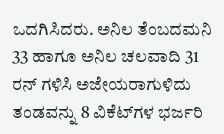ಒದಗಿಸಿದರು. ಅನಿಲ ತೆಂಬದಮನಿ 33 ಹಾಗೂ ಅನಿಲ ಚಲವಾದಿ 31 ರನ್‌ ಗಳಿಸಿ ಅಜೇಯರಾಗುಳಿದು ತಂಡವನ್ನು 8 ವಿಕೆಟ್‌ಗಳ ಭರ್ಜರಿ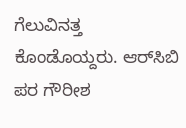ಗೆಲುವಿನತ್ತ ಕೊಂಡೊಯ್ದರು. ಆರ್‌ಸಿಬಿ ಪರ ಗೌರೀಶ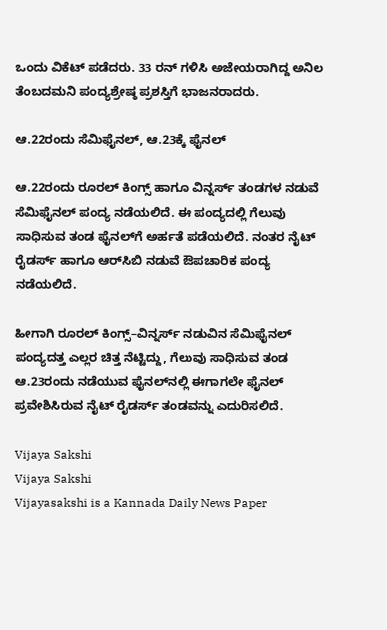ಒಂದು ವಿಕೆಟ್‌ ಪಡೆದರು. 33 ರನ್‌ ಗಳಿಸಿ ಅಜೇಯರಾಗಿದ್ದ ಅನಿಲ ತೆಂಬದಮನಿ ಪಂದ್ಯಶ್ರೇಷ್ಠ ಪ್ರಶಸ್ತಿಗೆ ಭಾಜನರಾದರು.

ಆ.22ರಂದು ಸೆಮಿಫೈನಲ್‌, ಆ.23ಕ್ಕೆ ಫೈನಲ್‌

ಆ.22ರಂದು ರೂರಲ್‌ ಕಿಂಗ್ಸ್‌ ಹಾಗೂ ವಿನ್ನರ್ಸ್‌ ತಂಡಗಳ ನಡುವೆ ಸೆಮಿಫೈನಲ್‌ ಪಂದ್ಯ ನಡೆಯಲಿದೆ. ಈ ಪಂದ್ಯದಲ್ಲಿ ಗೆಲುವು ಸಾಧಿಸುವ ತಂಡ ಫೈನಲ್‌ಗೆ ಅರ್ಹತೆ ಪಡೆಯಲಿದೆ. ನಂತರ ನೈಟ್‌ ರೈಡರ್ಸ್‌ ಹಾಗೂ ಆರ್‌ಸಿಬಿ ನಡುವೆ ಔಪಚಾರಿಕ ಪಂದ್ಯ ನಡೆಯಲಿದೆ.

ಹೀಗಾಗಿ ರೂರಲ್‌ ಕಿಂಗ್ಸ್‌–ವಿನ್ನರ್ಸ್‌ ನಡುವಿನ ಸೆಮಿಫೈನಲ್‌ ಪಂದ್ಯದತ್ತ ಎಲ್ಲರ ಚಿತ್ತ ನೆಟ್ಟಿದ್ದು, ಗೆಲುವು ಸಾಧಿಸುವ ತಂಡ ಆ.23ರಂದು ನಡೆಯುವ ಫೈನಲ್‌ನಲ್ಲಿ ಈಗಾಗಲೇ ಫೈನಲ್‌ ಪ್ರವೇಶಿಸಿರುವ ನೈಟ್‌ ರೈಡರ್ಸ್‌ ತಂಡವನ್ನು ಎದುರಿಸಲಿದೆ.

Vijaya Sakshi
Vijaya Sakshi
Vijayasakshi is a Kannada Daily News Paper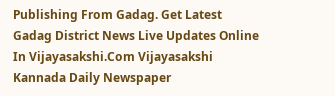Publishing From Gadag. Get Latest Gadag District News Live Updates Online In Vijayasakshi.Com Vijayasakshi Kannada Daily Newspaper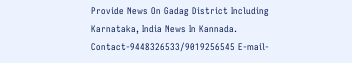Provide News On Gadag District Including Karnataka, India News In Kannada. Contact-9448326533/9019256545 E-mail-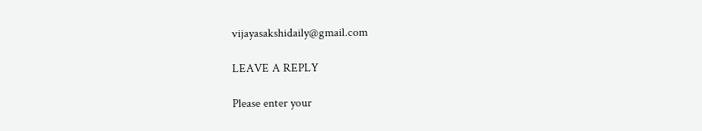vijayasakshidaily@gmail.com

LEAVE A REPLY

Please enter your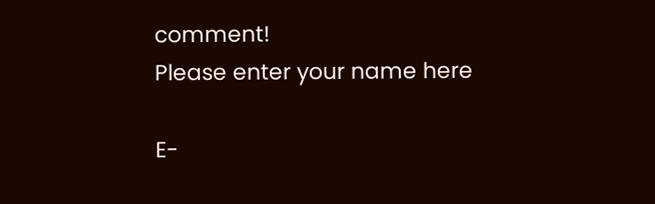comment!
Please enter your name here

E-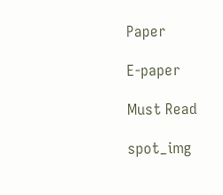Paper

E-paper

Must Read

spot_img